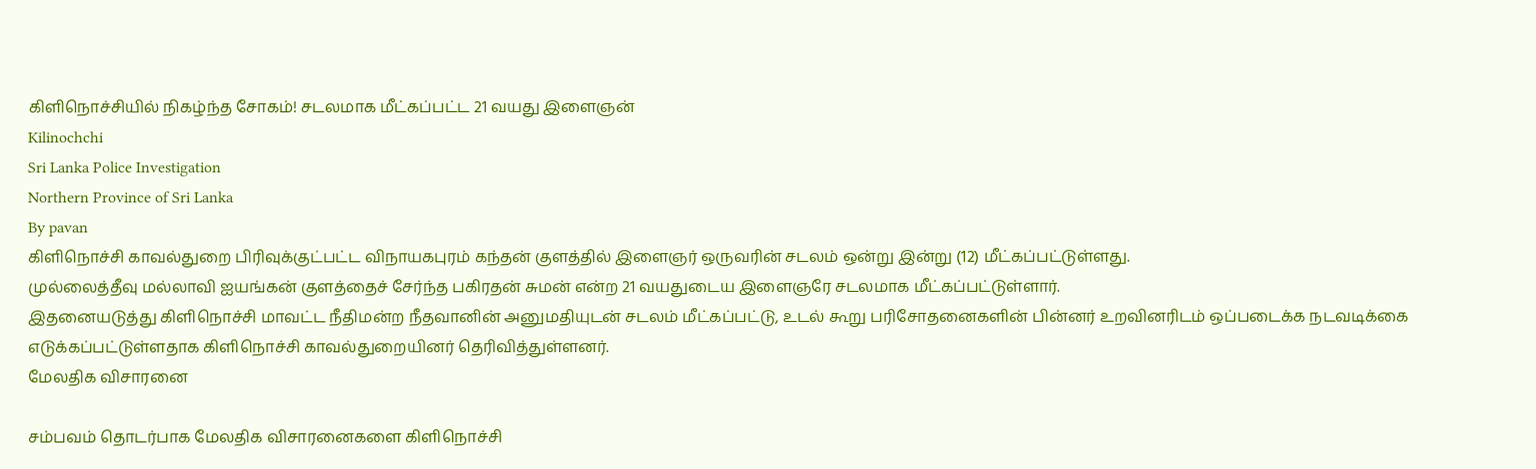கிளிநொச்சியில் நிகழ்ந்த சோகம்! சடலமாக மீட்கப்பட்ட 21 வயது இளைஞன்
Kilinochchi
Sri Lanka Police Investigation
Northern Province of Sri Lanka
By pavan
கிளிநொச்சி காவல்துறை பிரிவுக்குட்பட்ட விநாயகபுரம் கந்தன் குளத்தில் இளைஞர் ஒருவரின் சடலம் ஒன்று இன்று (12) மீட்கப்பட்டுள்ளது.
முல்லைத்தீவு மல்லாவி ஐயங்கன் குளத்தைச் சேர்ந்த பகிரதன் சுமன் என்ற 21 வயதுடைய இளைஞரே சடலமாக மீட்கப்பட்டுள்ளார்.
இதனையடுத்து கிளிநொச்சி மாவட்ட நீதிமன்ற நீதவானின் அனுமதியுடன் சடலம் மீட்கப்பட்டு, உடல் கூறு பரிசோதனைகளின் பின்னர் உறவினரிடம் ஒப்படைக்க நடவடிக்கை எடுக்கப்பட்டுள்ளதாக கிளிநொச்சி காவல்துறையினர் தெரிவித்துள்ளனர்.
மேலதிக விசாரனை

சம்பவம் தொடர்பாக மேலதிக விசாரனைகளை கிளிநொச்சி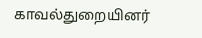காவல்துறையினர்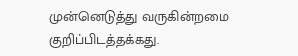முன்னெடுத்து வருகின்றமை குறிப்பிடத்தக்கது.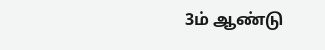3ம் ஆண்டு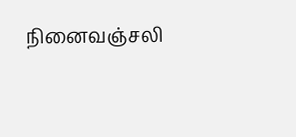நினைவஞ்சலி